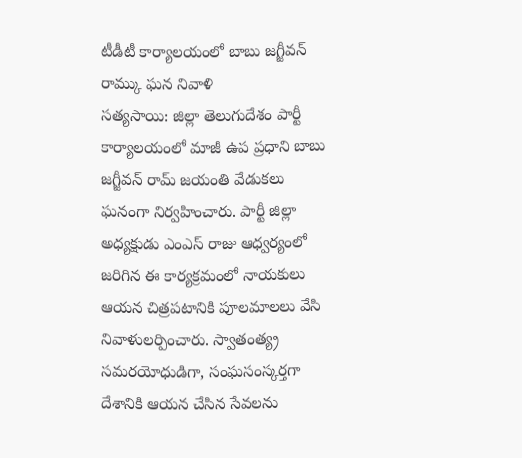టీడీటీ కార్యాలయంలో బాబు జగ్జీవన్ రామ్కు ఘన నివాళి
సత్యసాయి: జిల్లా తెలుగుదేశం పార్టీ కార్యాలయంలో మాజీ ఉప ప్రధాని బాబు జగ్జీవన్ రామ్ జయంతి వేడుకలు ఘనంగా నిర్వహించారు. పార్టీ జిల్లా అధ్యక్షుడు ఎంఎస్ రాజు ఆధ్వర్యంలో జరిగిన ఈ కార్యక్రమంలో నాయకులు ఆయన చిత్రపటానికి పూలమాలలు వేసి నివాళులర్పించారు. స్వాతంత్య్ర సమరయోధుడిగా, సంఘసంస్కర్తగా దేశానికి ఆయన చేసిన సేవలను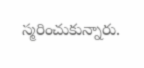స్మరించుకున్నారు.